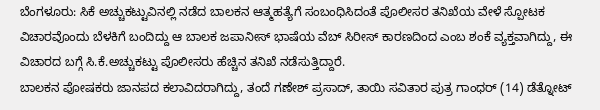ಬೆಂಗಳೂರು: ಸಿಕೆ ಅಚ್ಚುಕಟ್ಟುವಿನಲ್ಲಿ ನಡೆದ ಬಾಲಕನ ಆತ್ಮಹತ್ಯೆಗೆ ಸಂಬಂಧಿಸಿದಂತೆ ಪೊಲೀಸರ ತನಿಖೆಯ ವೇಳೆ ಸ್ಪೋಟಕ ವಿಚಾರವೊಂದು ಬೆಳಕಿಗೆ ಬಂದಿದ್ದು ಆ ಬಾಲಕ ಜಪಾನೀಸ್ ಭಾಷೆಯ ವೆಬ್ ಸಿರೀಸ್ ಕಾರಣದಿಂದ ಎಂಬ ಶಂಕೆ ವ್ಯಕ್ತವಾಗಿದ್ದು, ಈ ವಿಚಾರದ ಬಗ್ಗೆ ಸಿ.ಕೆ.ಅಚ್ಚುಕಟ್ಟು ಪೊಲೀಸರು ಹೆಚ್ಚಿನ ತನಿಖೆ ನಡೆಸುತ್ತಿದ್ದಾರೆ.
ಬಾಲಕನ ಪೋಷಕರು ಜಾನಪದ ಕಲಾವಿದರಾಗಿದ್ದು, ತಂದೆ ಗಣೇಶ್ ಪ್ರಸಾದ್, ತಾಯಿ ಸವಿತಾರ ಪುತ್ರ ಗಾಂಧರ್ (14) ಡೆತ್ನೋಟ್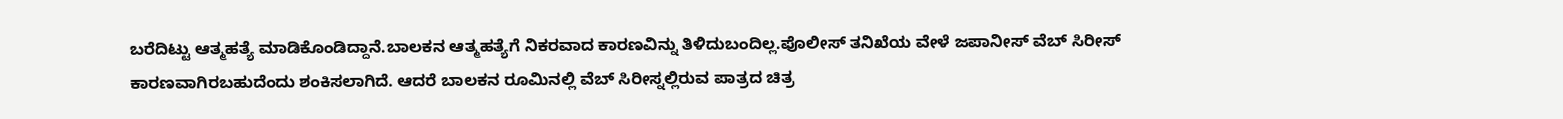ಬರೆದಿಟ್ಟು ಆತ್ಮಹತ್ಯೆ ಮಾಡಿಕೊಂಡಿದ್ದಾನೆ.ಬಾಲಕನ ಆತ್ಮಹತ್ಯೆಗೆ ನಿಕರವಾದ ಕಾರಣವಿನ್ನು ತಿಳಿದುಬಂದಿಲ್ಲ.ಪೊಲೀಸ್ ತನಿಖೆಯ ವೇಳೆ ಜಪಾನೀಸ್ ವೆಬ್ ಸಿರೀಸ್ ಕಾರಣವಾಗಿರಬಹುದೆಂದು ಶಂಕಿಸಲಾಗಿದೆ. ಆದರೆ ಬಾಲಕನ ರೂಮಿನಲ್ಲಿ ವೆಬ್ ಸಿರೀಸ್ನಲ್ಲಿರುವ ಪಾತ್ರದ ಚಿತ್ರ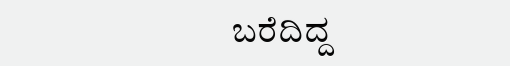ಬರೆದಿದ್ದ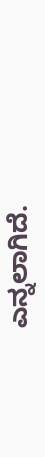ಎನ್ನಲಾಗಿದೆ.